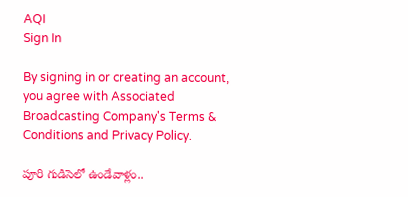AQI
Sign In

By signing in or creating an account, you agree with Associated Broadcasting Company's Terms & Conditions and Privacy Policy.

పూరి గుడిసెలో ఉండేవాళ్లం..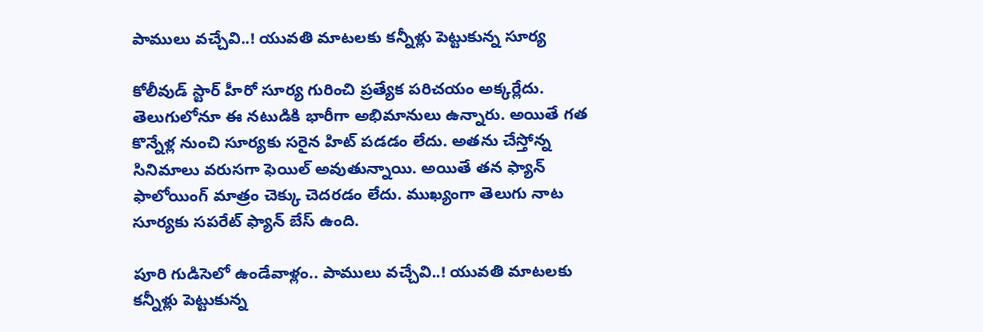పాములు వచ్చేవి..! యువతి మాటలకు కన్నీళ్లు పెట్టుకున్న సూర్య

కోలీవుడ్ స్టార్ హీరో సూర్య గురించి ప్రత్యేక పరిచయం అక్కర్లేదు. తెలుగులోనూ ఈ నటుడికి భారీగా అభిమానులు ఉన్నారు. అయితే గత కొన్నేళ్ల నుంచి సూర్యకు సరైన హిట్ పడడం లేదు. అతను చేస్తోన్న సినిమాలు వరుసగా ఫెయిల్ అవుతున్నాయి. అయితే తన ఫ్యాన్ ఫాలోయింగ్ మాత్రం చెక్కు చెదరడం లేదు. ముఖ్యంగా తెలుగు నాట సూర్యకు సపరేట్ ఫ్యాన్ బేస్ ఉంది.

పూరి గుడిసెలో ఉండేవాళ్లం.. పాములు వచ్చేవి..! యువతి మాటలకు కన్నీళ్లు పెట్టుకున్న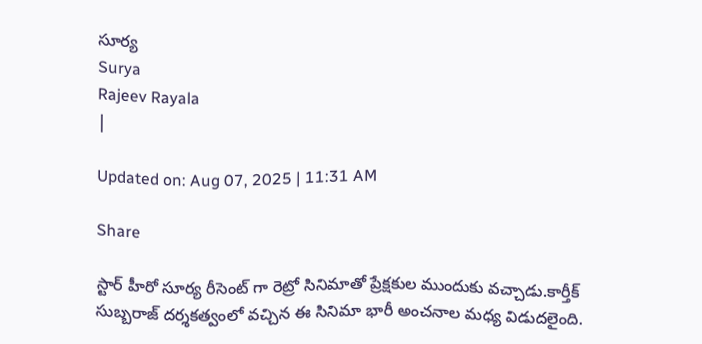సూర్య
Surya
Rajeev Rayala
|

Updated on: Aug 07, 2025 | 11:31 AM

Share

స్టార్ హీరో సూర్య రీసెంట్ గా రెట్రో సినిమాతో ప్రేక్షకుల ముందుకు వచ్చాడు.కార్తీక్ సుబ్బరాజ్ దర్శకత్వంలో వచ్చిన ఈ సినిమా భారీ అంచనాల మధ్య విడుదలైంది.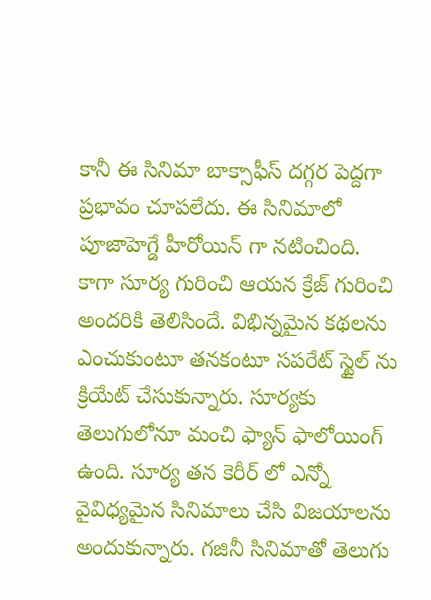కానీ ఈ సినిమా బాక్సాఫీస్ దగ్గర పెద్దగా ప్రభావం చూపలేదు. ఈ సినిమాలో పూజాహెగ్డే హీరోయిన్ గా నటించింది. కాగా సూర్య గురించి ఆయన క్రేజ్ గురించి అందరికి తెలిసిందే. విభిన్నమైన కథలను ఎంచుకుంటూ తనకంటూ సపరేట్ స్టైల్ ను క్రియేట్ చేసుకున్నారు. సూర్యకు తెలుగులోనూ మంచి ఫ్యాన్ ఫాలోయింగ్ ఉంది. సూర్య తన కెరీర్ లో ఎన్నో వైవిధ్యమైన సినిమాలు చేసి విజయాలను అందుకున్నారు. గజినీ సినిమాతో తెలుగు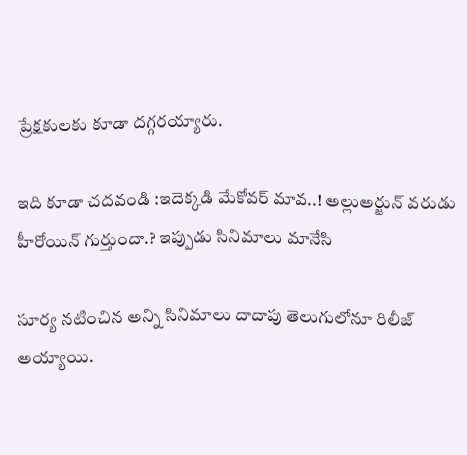ప్రేక్షకులకు కూడా దగ్గరయ్యారు.

ఇది కూడా చదవండి :ఇదెక్కడి మేకోవర్ మావ..! అల్లుఅర్జున్ వరుడు హీరోయిన్ గుర్తుందా.? ఇప్పుడు సినిమాలు మానేసి

సూర్య నటించిన అన్ని సినిమాలు దాదాపు తెలుగులోనూ రిలీజ్ అయ్యాయి.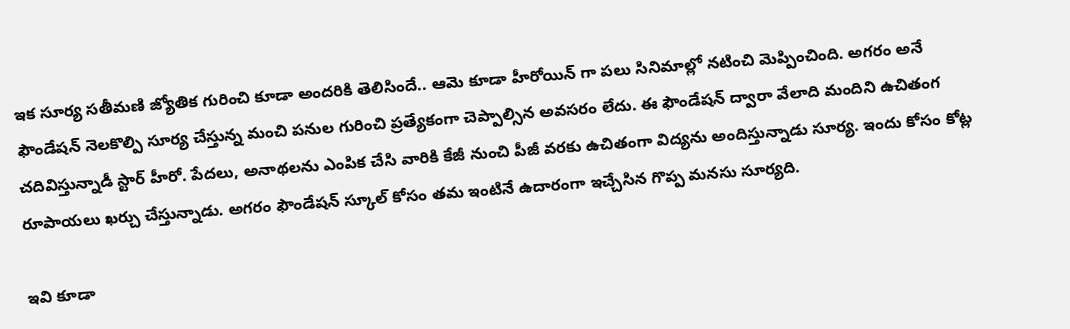ఇక సూర్య సతీమణి జ్యోతిక గురించి కూడా అందరికి తెలిసిందే.. ఆమె కూడా హీరోయిన్ గా పలు సినిమాల్లో నటించి మెప్పించింది. అగరం అనే ఫౌండేషన్ నెలకొల్పి సూర్య చేస్తున్న మంచి పనుల గురించి ప్రత్యేకంగా చెప్పాల్సిన అవసరం లేదు. ఈ ఫౌండేషన్ ద్వారా వేలాది మందిని ఉచితంగ చదివిస్తున్నాడీ స్టార్ హీరో. పేదలు, అనాథలను ఎంపిక చేసి వారికి కేజీ నుంచి పీజీ వరకు ఉచితంగా విద్యను అందిస్తున్నాడు సూర్య. ఇందు కోసం కోట్ల రూపాయలు ఖర్చు చేస్తున్నాడు. అగరం ఫౌండేషన్ స్కూల్ కోసం తమ ఇంటినే ఉదారంగా ఇచ్చేసిన గొప్ప మనసు సూర్యది.

ఇవి కూడా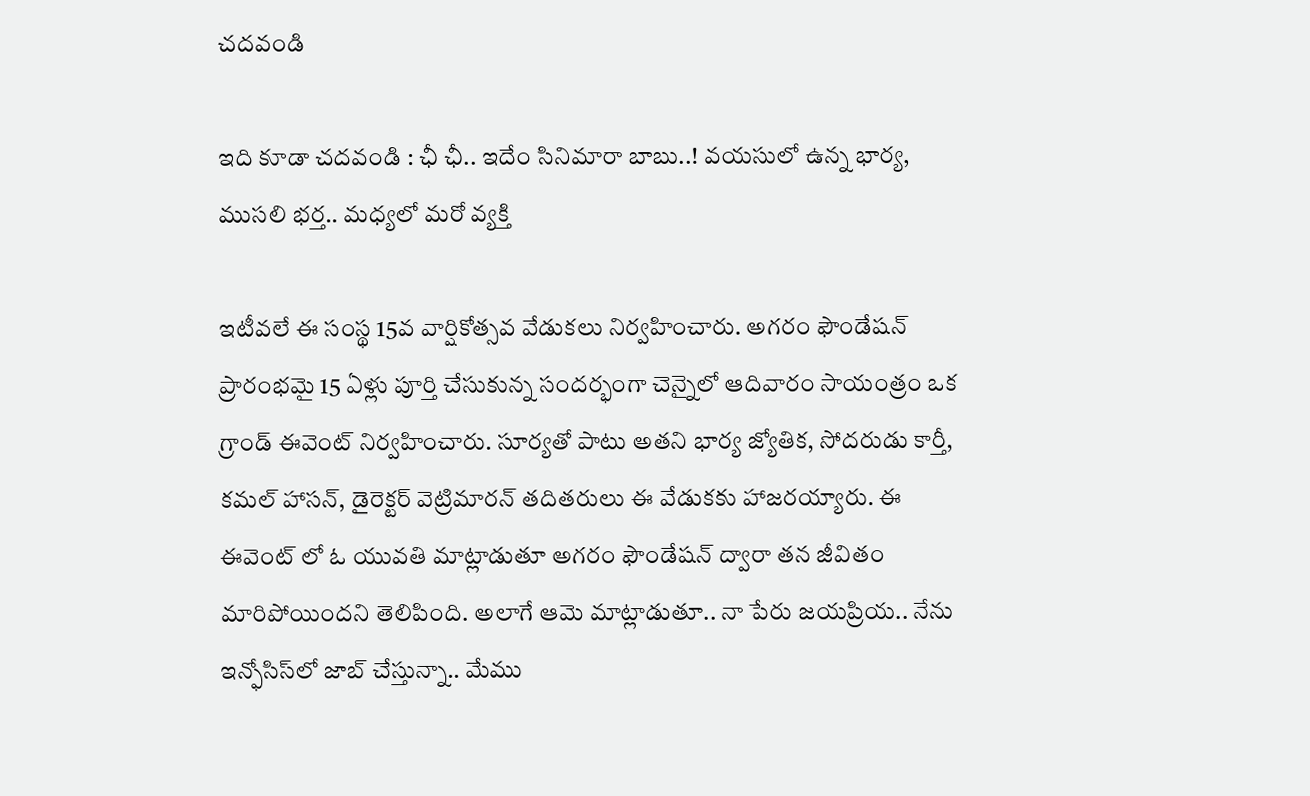చదవండి

ఇది కూడా చదవండి : ఛీ ఛీ.. ఇదేం సినిమారా బాబు..! వయసులో ఉన్న భార్య, ముసలి భర్త.. మధ్యలో మరో వ్యక్తి

ఇటీవలే ఈ సంస్థ 15వ వార్షికోత్సవ వేడుకలు నిర్వహించారు. అగరం ఫౌండేషన్ ప్రారంభమై 15 ఏళ్లు పూర్తి చేసుకున్న సందర్భంగా చెన్నైలో ఆదివారం సాయంత్రం ఒక గ్రాండ్ ఈవెంట్ నిర్వహించారు. సూర్యతో పాటు అతని భార్య జ్యోతిక, సోదరుడు కార్తీ, కమల్ హాసన్, డైరెక్టర్ వెట్రిమారన్ తదితరులు ఈ వేడుకకు హాజరయ్యారు. ఈ ఈవెంట్ లో ఓ యువతి మాట్లాడుతూ అగరం ఫౌండేషన్ ద్వారా తన జీవితం మారిపోయిందని తెలిపింది. అలాగే ఆమె మాట్లాడుతూ.. నా పేరు జయప్రియ.. నేను ఇన్ఫోసిస్‌లో జాబ్ చేస్తున్నా.. మేము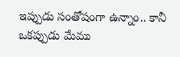ఇప్పుడు సంతోషంగా ఉన్నాం.. కానీ ఒకప్పుడు మేము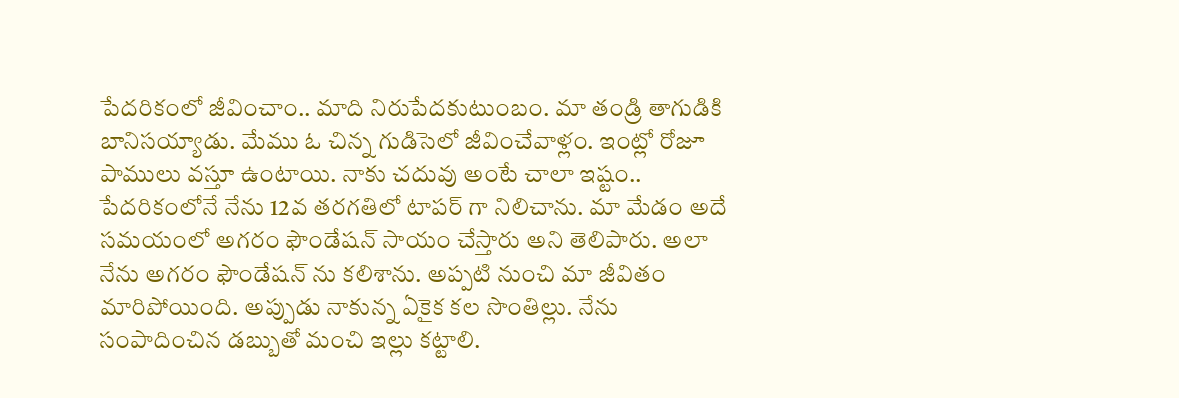పేదరికంలో జీవించాం.. మాది నిరుపేదకుటుంబం. మా తండ్రి తాగుడికి బానిసయ్యాడు. మేము ఓ చిన్న గుడిసెలో జీవించేవాళ్లం. ఇంట్లో రోజూ పాములు వస్తూ ఉంటాయి. నాకు చదువు అంటే చాలా ఇష్టం.. పేదరికంలోనే నేను 12వ తరగతిలో టాపర్ గా నిలిచాను. మా మేడం అదే సమయంలో అగరం ఫౌండేషన్ సాయం చేస్తారు అని తెలిపారు. అలా నేను అగరం ఫౌండేషన్ ను కలిశాను. అప్పటి నుంచి మా జీవితం మారిపోయింది. అప్పుడు నాకున్న ఏకైక కల సొంతిల్లు. నేను సంపాదించిన డబ్బుతో మంచి ఇల్లు కట్టాలి.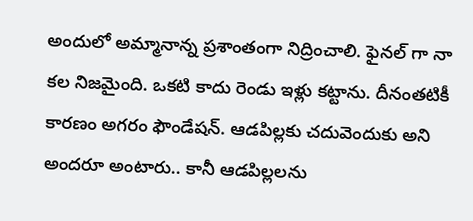అందులో అమ్మానాన్న ప్రశాంతంగా నిద్రించాలి. ఫైనల్ గా నా కల నిజమైంది. ఒకటి కాదు రెండు ఇళ్లు కట్టాను. దీనంతటికీ కారణం అగరం ఫౌండేషన్‌. ఆడపిల్లకు చదువెందుకు అని అందరూ అంటారు.. కానీ ఆడపిల్లలను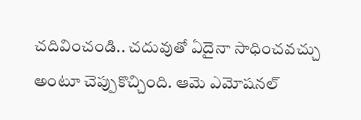చదివించండి.. చదువుతో ఏదైనా సాధించవచ్చు అంటూ చెప్పుకొచ్చింది. ఆమె ఎమోషనల్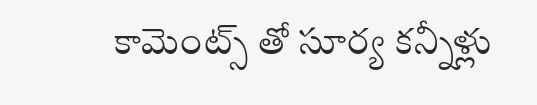కామెంట్స్ తో సూర్య కన్నీళ్లు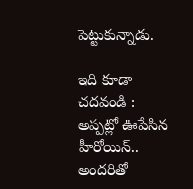పెట్టుకున్నాడు.

ఇది కూడా చదవండి : అప్పట్లో ఊపేసిన హీరోయిన్.. అందరితో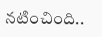నటించింది..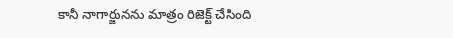కానీ నాగార్జునను మాత్రం రిజెక్ట్ చేసింది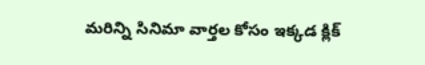మరిన్ని సినిమా వార్తల కోసం ఇక్కడ క్లిక్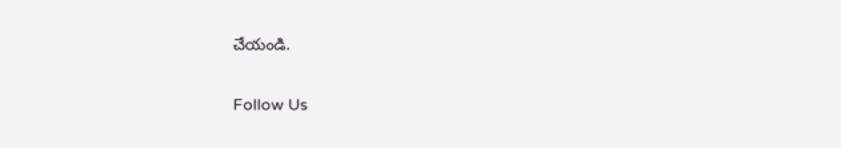చేయండి.

Follow Us